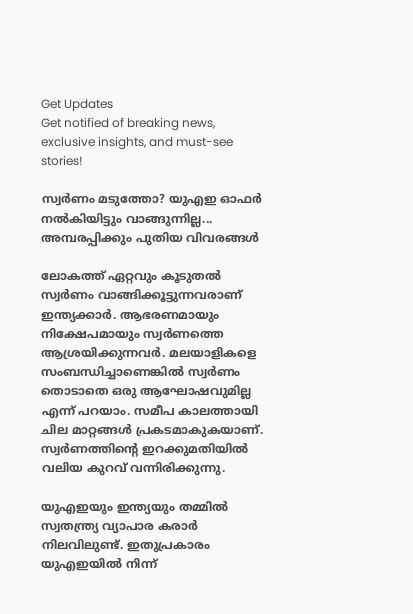Get Updates
Get notified of breaking news, exclusive insights, and must-see stories!

സ്വര്‍ണം മടുത്തോ? യുഎഇ ഓഫര്‍ നല്‍കിയിട്ടും വാങ്ങുന്നില്ല... അമ്പരപ്പിക്കും പുതിയ വിവരങ്ങള്‍

ലോകത്ത് ഏറ്റവും കൂടുതല്‍ സ്വര്‍ണം വാങ്ങിക്കൂട്ടുന്നവരാണ് ഇന്ത്യക്കാര്‍. ആഭരണമായും നിക്ഷേപമായും സ്വര്‍ണത്തെ ആശ്രയിക്കുന്നവര്‍. മലയാളികളെ സംബന്ധിച്ചാണെങ്കില്‍ സ്വര്‍ണം തൊടാതെ ഒരു ആഘോഷവുമില്ല എന്ന് പറയാം. സമീപ കാലത്തായി ചില മാറ്റങ്ങള്‍ പ്രകടമാകുകയാണ്. സ്വര്‍ണത്തിന്റെ ഇറക്കുമതിയില്‍ വലിയ കുറവ് വന്നിരിക്കുന്നു.

യുഎഇയും ഇന്ത്യയും തമ്മില്‍ സ്വതന്ത്ര്യ വ്യാപാര കരാര്‍ നിലവിലുണ്ട്. ഇതുപ്രകാരം യുഎഇയില്‍ നിന്ന്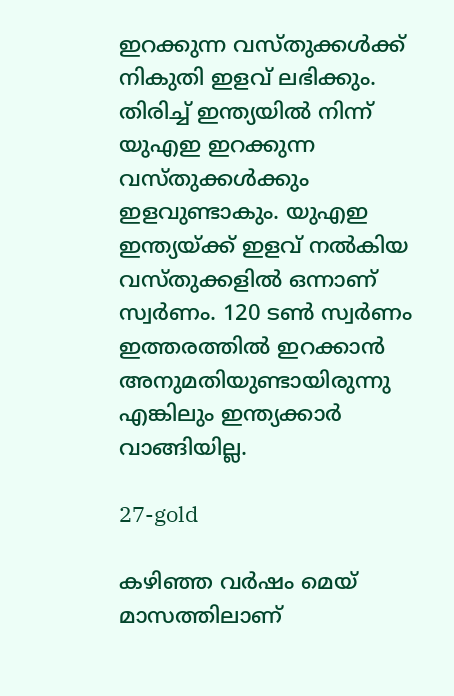ഇറക്കുന്ന വസ്തുക്കള്‍ക്ക് നികുതി ഇളവ് ലഭിക്കും. തിരിച്ച് ഇന്ത്യയില്‍ നിന്ന് യുഎഇ ഇറക്കുന്ന വസ്തുക്കള്‍ക്കും ഇളവുണ്ടാകും. യുഎഇ ഇന്ത്യയ്ക്ക് ഇളവ് നല്‍കിയ വസ്തുക്കളില്‍ ഒന്നാണ് സ്വര്‍ണം. 120 ടണ്‍ സ്വര്‍ണം ഇത്തരത്തില്‍ ഇറക്കാന്‍ അനുമതിയുണ്ടായിരുന്നു എങ്കിലും ഇന്ത്യക്കാര്‍ വാങ്ങിയില്ല.

27-gold

കഴിഞ്ഞ വര്‍ഷം മെയ് മാസത്തിലാണ്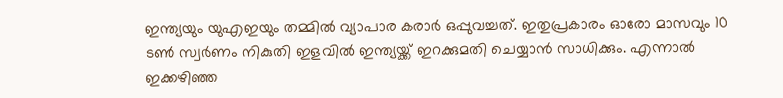ഇന്ത്യയും യുഎഇയും തമ്മില്‍ വ്യാപാര കരാര്‍ ഒപ്പുവച്ചത്. ഇതുപ്രകാരം ഓരോ മാസവും 10 ടണ്‍ സ്വര്‍ണം നികുതി ഇളവില്‍ ഇന്ത്യയ്ക്ക് ഇറക്കുമതി ചെയ്യാന്‍ സാധിക്കും. എന്നാല്‍ ഇക്കഴിഞ്ഞ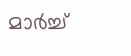മാര്‍ച്ച്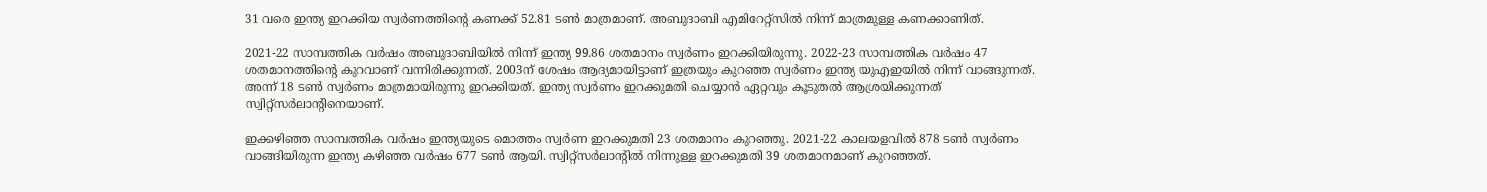31 വരെ ഇന്ത്യ ഇറക്കിയ സ്വര്‍ണത്തിന്റെ കണക്ക് 52.81 ടണ്‍ മാത്രമാണ്. അബുദാബി എമിറേറ്റ്‌സില്‍ നിന്ന് മാത്രമുള്ള കണക്കാണിത്.

2021-22 സാമ്പത്തിക വര്‍ഷം അബുദാബിയില്‍ നിന്ന് ഇന്ത്യ 99.86 ശതമാനം സ്വര്‍ണം ഇറക്കിയിരുന്നു. 2022-23 സാമ്പത്തിക വര്‍ഷം 47 ശതമാനത്തിന്റെ കുറവാണ് വന്നിരിക്കുന്നത്. 2003ന് ശേഷം ആദ്യമായിട്ടാണ് ഇത്രയും കുറഞ്ഞ സ്വര്‍ണം ഇന്ത്യ യുഎഇയില്‍ നിന്ന് വാങ്ങുന്നത്. അന്ന് 18 ടണ്‍ സ്വര്‍ണം മാത്രമായിരുന്നു ഇറക്കിയത്. ഇന്ത്യ സ്വര്‍ണം ഇറക്കുമതി ചെയ്യാന്‍ ഏറ്റവും കൂടുതല്‍ ആശ്രയിക്കുന്നത് സ്വിറ്റ്‌സര്‍ലാന്റിനെയാണ്.

ഇക്കഴിഞ്ഞ സാമ്പത്തിക വര്‍ഷം ഇന്ത്യയുടെ മൊത്തം സ്വര്‍ണ ഇറക്കുമതി 23 ശതമാനം കുറഞ്ഞു. 2021-22 കാലയളവില്‍ 878 ടണ്‍ സ്വര്‍ണം വാങ്ങിയിരുന്ന ഇന്ത്യ കഴിഞ്ഞ വര്‍ഷം 677 ടണ്‍ ആയി. സ്വിറ്റ്‌സര്‍ലാന്റില്‍ നിന്നുള്ള ഇറക്കുമതി 39 ശതമാനമാണ് കുറഞ്ഞത്.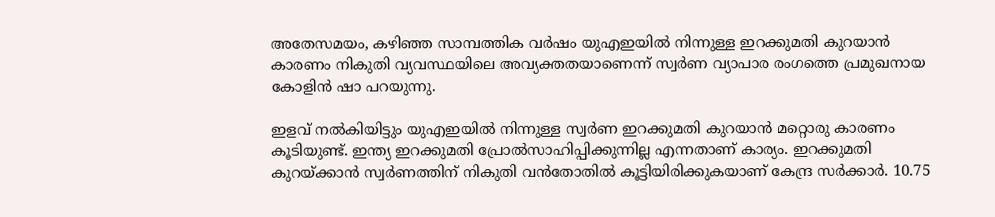അതേസമയം, കഴിഞ്ഞ സാമ്പത്തിക വര്‍ഷം യുഎഇയില്‍ നിന്നുള്ള ഇറക്കുമതി കുറയാന്‍ കാരണം നികുതി വ്യവസ്ഥയിലെ അവ്യക്തതയാണെന്ന് സ്വര്‍ണ വ്യാപാര രംഗത്തെ പ്രമുഖനായ കോളിന്‍ ഷാ പറയുന്നു.

ഇളവ് നല്‍കിയിട്ടും യുഎഇയില്‍ നിന്നുള്ള സ്വര്‍ണ ഇറക്കുമതി കുറയാന്‍ മറ്റൊരു കാരണം കൂടിയുണ്ട്. ഇന്ത്യ ഇറക്കുമതി പ്രോല്‍സാഹിപ്പിക്കുന്നില്ല എന്നതാണ് കാര്യം. ഇറക്കുമതി കുറയ്ക്കാന്‍ സ്വര്‍ണത്തിന് നികുതി വന്‍തോതില്‍ കൂട്ടിയിരിക്കുകയാണ് കേന്ദ്ര സര്‍ക്കാര്‍. 10.75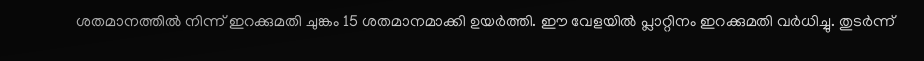ശതമാനത്തില്‍ നിന്ന് ഇറക്കുമതി ചുങ്കം 15 ശതമാനമാക്കി ഉയര്‍ത്തി. ഈ വേളയില്‍ പ്ലാറ്റിനം ഇറക്കുമതി വര്‍ധിച്ചു. തുടര്‍ന്ന്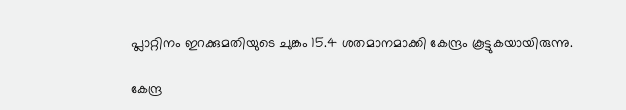പ്ലാറ്റിനം ഇറക്കുമതിയുടെ ചുങ്കം 15.4 ശതമാനമാക്കി കേന്ദ്രം കൂട്ടുകയായിരുന്നു.

കേന്ദ്ര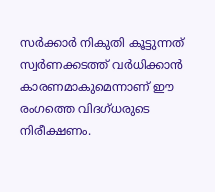സര്‍ക്കാര്‍ നികുതി കൂട്ടുന്നത് സ്വര്‍ണക്കടത്ത് വര്‍ധിക്കാന്‍ കാരണമാകുമെന്നാണ് ഈ രംഗത്തെ വിദഗ്ധരുടെ നിരീക്ഷണം.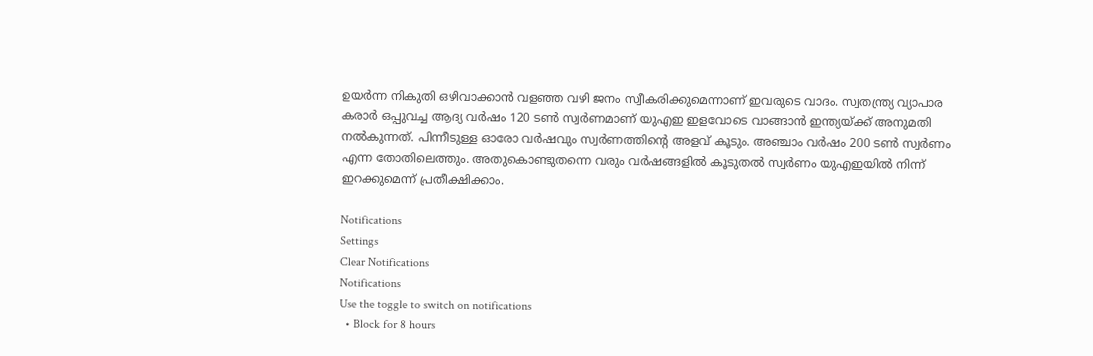ഉയര്‍ന്ന നികുതി ഒഴിവാക്കാന്‍ വളഞ്ഞ വഴി ജനം സ്വീകരിക്കുമെന്നാണ് ഇവരുടെ വാദം. സ്വതന്ത്ര്യ വ്യാപാര കരാര്‍ ഒപ്പുവച്ച ആദ്യ വര്‍ഷം 120 ടണ്‍ സ്വര്‍ണമാണ് യുഎഇ ഇളവോടെ വാങ്ങാന്‍ ഇന്ത്യയ്ക്ക് അനുമതി നല്‍കുന്നത്. പിന്നീടുള്ള ഓരോ വര്‍ഷവും സ്വര്‍ണത്തിന്റെ അളവ് കൂടും. അഞ്ചാം വര്‍ഷം 200 ടണ്‍ സ്വര്‍ണം എന്ന തോതിലെത്തും. അതുകൊണ്ടുതന്നെ വരും വര്‍ഷങ്ങളില്‍ കൂടുതല്‍ സ്വര്‍ണം യുഎഇയില്‍ നിന്ന് ഇറക്കുമെന്ന് പ്രതീക്ഷിക്കാം.

Notifications
Settings
Clear Notifications
Notifications
Use the toggle to switch on notifications
  • Block for 8 hours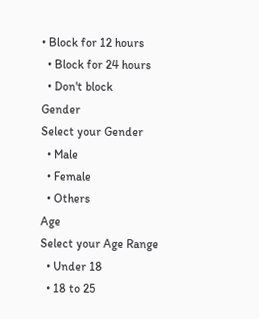• Block for 12 hours
  • Block for 24 hours
  • Don't block
Gender
Select your Gender
  • Male
  • Female
  • Others
Age
Select your Age Range
  • Under 18
  • 18 to 25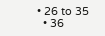• 26 to 35
  • 36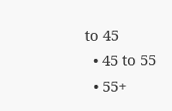to 45
  • 45 to 55
  • 55+